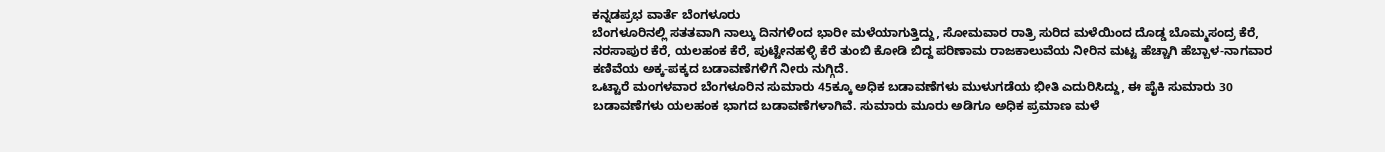ಕನ್ನಡಪ್ರಭ ವಾರ್ತೆ ಬೆಂಗಳೂರು
ಬೆಂಗಳೂರಿನಲ್ಲಿ ಸತತವಾಗಿ ನಾಲ್ಕು ದಿನಗಳಿಂದ ಭಾರೀ ಮಳೆಯಾಗುತ್ತಿದ್ದು, ಸೋಮವಾರ ರಾತ್ರಿ ಸುರಿದ ಮಳೆಯಿಂದ ದೊಡ್ಡ ಬೊಮ್ಮಸಂದ್ರ ಕೆರೆ, ನರಸಾಪುರ ಕೆರೆ, ಯಲಹಂಕ ಕೆರೆ, ಪುಟ್ಟೇನಹಳ್ಳಿ ಕೆರೆ ತುಂಬಿ ಕೋಡಿ ಬಿದ್ದ ಪರಿಣಾಮ ರಾಜಕಾಲುವೆಯ ನೀರಿನ ಮಟ್ಟ ಹೆಚ್ಚಾಗಿ ಹೆಬ್ಬಾಳ-ನಾಗವಾರ ಕಣಿವೆಯ ಅಕ್ಕ-ಪಕ್ಕದ ಬಡಾವಣೆಗಳಿಗೆ ನೀರು ನುಗ್ಗಿದೆ.
ಒಟ್ಟಾರೆ ಮಂಗಳವಾರ ಬೆಂಗಳೂರಿನ ಸುಮಾರು 45ಕ್ಕೂ ಅಧಿಕ ಬಡಾವಣೆಗಳು ಮುಳುಗಡೆಯ ಭೀತಿ ಎದುರಿಸಿದ್ದು, ಈ ಪೈಕಿ ಸುಮಾರು 30 ಬಡಾವಣೆಗಳು ಯಲಹಂಕ ಭಾಗದ ಬಡಾವಣೆಗಳಾಗಿವೆ. ಸುಮಾರು ಮೂರು ಅಡಿಗೂ ಅಧಿಕ ಪ್ರಮಾಣ ಮಳೆ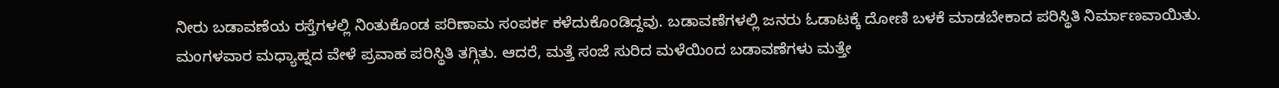ನೀರು ಬಡಾವಣೆಯ ರಸ್ತೆಗಳಲ್ಲಿ ನಿಂತುಕೊಂಡ ಪರಿಣಾಮ ಸಂಪರ್ಕ ಕಳೆದುಕೊಂಡಿದ್ದವು. ಬಡಾವಣೆಗಳಲ್ಲಿ ಜನರು ಓಡಾಟಕ್ಕೆ ದೋಣಿ ಬಳಕೆ ಮಾಡಬೇಕಾದ ಪರಿಸ್ಥಿತಿ ನಿರ್ಮಾಣವಾಯಿತು. ಮಂಗಳವಾರ ಮಧ್ಯಾಹ್ನದ ವೇಳೆ ಪ್ರವಾಹ ಪರಿಸ್ಥಿತಿ ತಗ್ಗಿತು. ಆದರೆ, ಮತ್ತೆ ಸಂಜೆ ಸುರಿದ ಮಳೆಯಿಂದ ಬಡಾವಣೆಗಳು ಮತ್ತೇ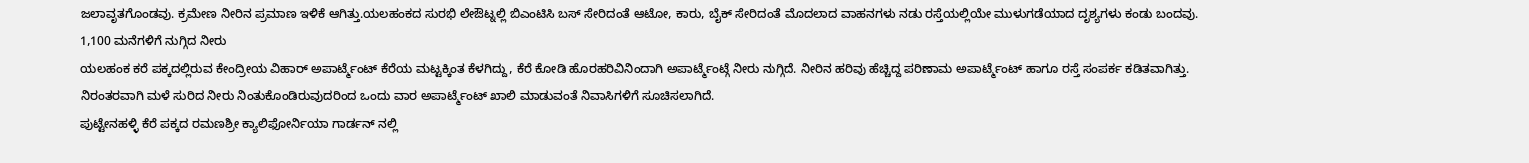ಜಲಾವೃತಗೊಂಡವು. ಕ್ರಮೇಣ ನೀರಿನ ಪ್ರಮಾಣ ಇಳಿಕೆ ಆಗಿತ್ತು.ಯಲಹಂಕದ ಸುರಭಿ ಲೇಔಟ್ನಲ್ಲಿ ಬಿಎಂಟಿಸಿ ಬಸ್ ಸೇರಿದಂತೆ ಆಟೋ, ಕಾರು, ಬೈಕ್ ಸೇರಿದಂತೆ ಮೊದಲಾದ ವಾಹನಗಳು ನಡು ರಸ್ತೆಯಲ್ಲಿಯೇ ಮುಳುಗಡೆಯಾದ ದೃಶ್ಯಗಳು ಕಂಡು ಬಂದವು.
1,100 ಮನೆಗಳಿಗೆ ನುಗ್ಗಿದ ನೀರು
ಯಲಹಂಕ ಕರೆ ಪಕ್ಕದಲ್ಲಿರುವ ಕೇಂದ್ರೀಯ ವಿಹಾರ್ ಅಪಾರ್ಟ್ಮೆಂಟ್ ಕೆರೆಯ ಮಟ್ಟಕ್ಕಿಂತ ಕೆಳಗಿದ್ದು, ಕೆರೆ ಕೋಡಿ ಹೊರಹರಿವಿನಿಂದಾಗಿ ಅಪಾರ್ಟ್ಮೆಂಟ್ಗೆ ನೀರು ನುಗ್ಗಿದೆ. ನೀರಿನ ಹರಿವು ಹೆಚ್ಚಿದ್ದ ಪರಿಣಾಮ ಅಪಾರ್ಟ್ಮೆಂಟ್ ಹಾಗೂ ರಸ್ತೆ ಸಂಪರ್ಕ ಕಡಿತವಾಗಿತ್ತು. ನಿರಂತರವಾಗಿ ಮಳೆ ಸುರಿದ ನೀರು ನಿಂತುಕೊಂಡಿರುವುದರಿಂದ ಒಂದು ವಾರ ಅಪಾರ್ಟ್ಮೆಂಟ್ ಖಾಲಿ ಮಾಡುವಂತೆ ನಿವಾಸಿಗಳಿಗೆ ಸೂಚಿಸಲಾಗಿದೆ.
ಪುಟ್ಟೇನಹಳ್ಳಿ ಕೆರೆ ಪಕ್ಕದ ರಮಣಶ್ರೀ ಕ್ಯಾಲಿಫೋರ್ನಿಯಾ ಗಾರ್ಡನ್ ನಲ್ಲಿ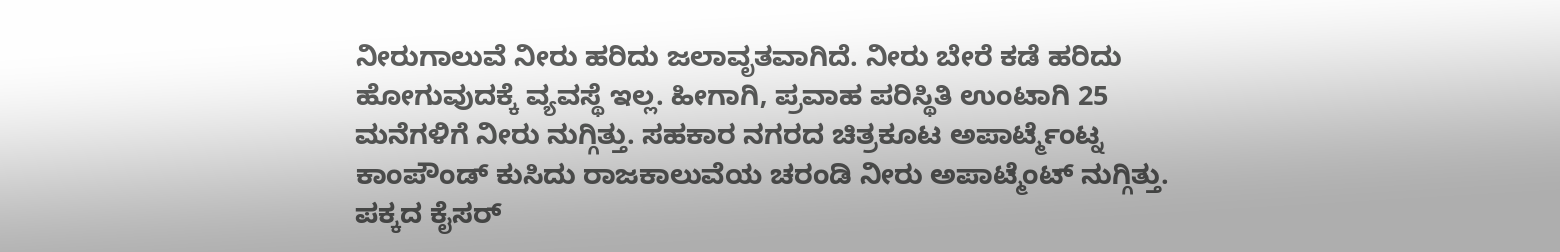ನೀರುಗಾಲುವೆ ನೀರು ಹರಿದು ಜಲಾವೃತವಾಗಿದೆ. ನೀರು ಬೇರೆ ಕಡೆ ಹರಿದು ಹೋಗುವುದಕ್ಕೆ ವ್ಯವಸ್ಥೆ ಇಲ್ಲ. ಹೀಗಾಗಿ, ಪ್ರವಾಹ ಪರಿಸ್ಥಿತಿ ಉಂಟಾಗಿ 25 ಮನೆಗಳಿಗೆ ನೀರು ನುಗ್ಗಿತ್ತು. ಸಹಕಾರ ನಗರದ ಚಿತ್ರಕೂಟ ಅಪಾರ್ಟ್ಮೆಂಟ್ನ ಕಾಂಪೌಂಡ್ ಕುಸಿದು ರಾಜಕಾಲುವೆಯ ಚರಂಡಿ ನೀರು ಅಪಾಟ್ಮೆಂಟ್ ನುಗ್ಗಿತ್ತು. ಪಕ್ಕದ ಕೈಸರ್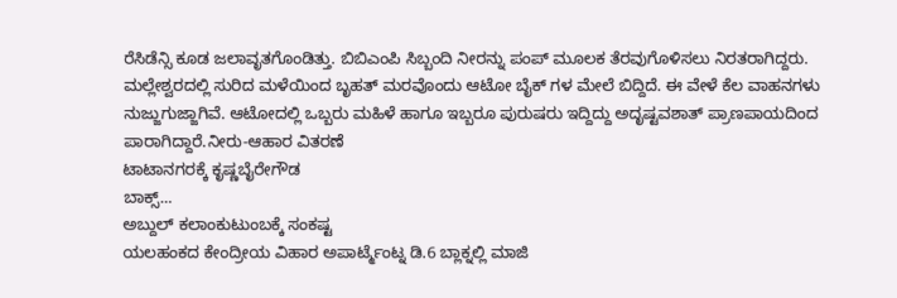ರೆಸಿಡೆನ್ಸಿ ಕೂಡ ಜಲಾವೃತಗೊಂಡಿತ್ತು. ಬಿಬಿಎಂಪಿ ಸಿಬ್ಬಂದಿ ನೀರನ್ನು ಪಂಪ್ ಮೂಲಕ ತೆರವುಗೊಳಿಸಲು ನಿರತರಾಗಿದ್ದರು.
ಮಲ್ಲೇಶ್ವರದಲ್ಲಿ ಸುರಿದ ಮಳೆಯಿಂದ ಬೃಹತ್ ಮರವೊಂದು ಆಟೋ ಬೈಕ್ ಗಳ ಮೇಲೆ ಬಿದ್ದಿದೆ. ಈ ವೇಳೆ ಕೆಲ ವಾಹನಗಳು ನುಜ್ಜುಗುಜ್ಜಾಗಿವೆ. ಆಟೋದಲ್ಲಿ ಒಬ್ಬರು ಮಹಿಳೆ ಹಾಗೂ ಇಬ್ಬರೂ ಪುರುಷರು ಇದ್ದಿದ್ದು ಅದೃಷ್ಟವಶಾತ್ ಪ್ರಾಣಪಾಯದಿಂದ ಪಾರಾಗಿದ್ದಾರೆ.ನೀರು-ಆಹಾರ ವಿತರಣೆ
ಟಾಟಾನಗರಕ್ಕೆ ಕೃಷ್ಣಬೈರೇಗೌಡ
ಬಾಕ್ಸ್...
ಅಬ್ದುಲ್ ಕಲಾಂಕುಟುಂಬಕ್ಕೆ ಸಂಕಷ್ಟ
ಯಲಹಂಕದ ಕೇಂದ್ರೀಯ ವಿಹಾರ ಅಪಾರ್ಟ್ಮೆಂಟ್ನ ಡಿ.6 ಬ್ಲಾಕ್ನಲ್ಲಿ ಮಾಜಿ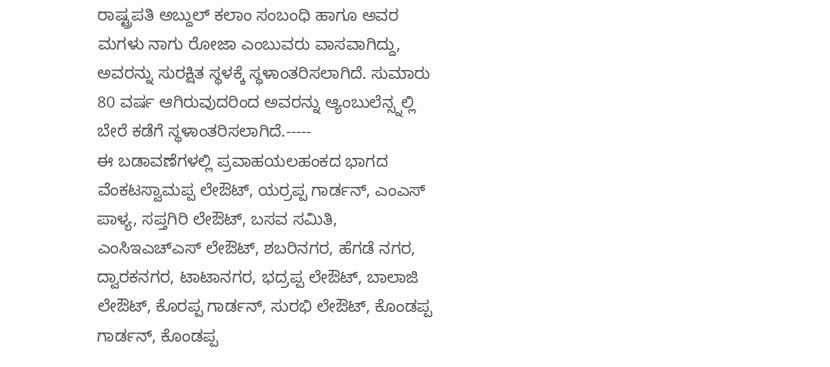ರಾಷ್ಟ್ರಪತಿ ಅಬ್ದುಲ್ ಕಲಾಂ ಸಂಬಂಧಿ ಹಾಗೂ ಅವರ ಮಗಳು ನಾಗು ರೋಜಾ ಎಂಬುವರು ವಾಸವಾಗಿದ್ದು, ಅವರನ್ನು ಸುರಕ್ಷಿತ ಸ್ಥಳಕ್ಕೆ ಸ್ಥಳಾಂತರಿಸಲಾಗಿದೆ. ಸುಮಾರು 80 ವರ್ಷ ಆಗಿರುವುದರಿಂದ ಅವರನ್ನು ಆ್ಯಂಬುಲೆನ್ಸ್ನಲ್ಲಿ ಬೇರೆ ಕಡೆಗೆ ಸ್ಥಳಾಂತರಿಸಲಾಗಿದೆ.-----
ಈ ಬಡಾವಣೆಗಳಲ್ಲಿ ಪ್ರವಾಹಯಲಹಂಕದ ಭಾಗದ ವೆಂಕಟಸ್ವಾಮಪ್ಪ ಲೇಔಟ್, ಯರ್ರಪ್ಪ ಗಾರ್ಡನ್, ಎಂಎಸ್ ಪಾಳ್ಯ, ಸಪ್ತಗಿರಿ ಲೇಔಟ್, ಬಸವ ಸಮಿತಿ, ಎಂಸಿಇಎಚ್ಎಸ್ ಲೇಔಟ್, ಶಬರಿನಗರ, ಹೆಗಡೆ ನಗರ, ದ್ವಾರಕನಗರ, ಟಾಟಾನಗರ, ಭದ್ರಪ್ಪ ಲೇಔಟ್, ಬಾಲಾಜಿ ಲೇಔಟ್, ಕೊರಪ್ಪ ಗಾರ್ಡನ್, ಸುರಭಿ ಲೇಔಟ್, ಕೊಂಡಪ್ಪ ಗಾರ್ಡನ್, ಕೊಂಡಪ್ಪ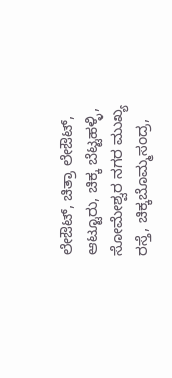ಲೇಔಟ್, ಚಿತ್ರಾ ಲೇಔಟ್, ಆಟ್ಟೂರು, ಚಿಕ್ಕ ಬೆಟ್ಟಹಳ್ಳಿ, ಸೋಮೇಶ್ವರ ನಗರ ಮುಖ್ಯ ರಸ್ತೆ, ಚಿಕ್ಕಬೊಮ್ಮಸಂದ್ರ,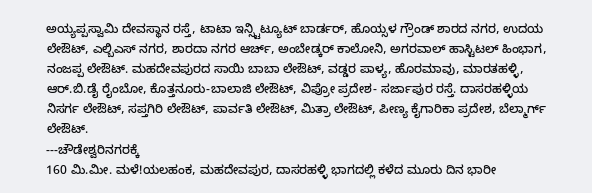ಅಯ್ಯಪ್ಪಸ್ವಾಮಿ ದೇವಸ್ಥಾನ ರಸ್ತೆ, ಟಾಟಾ ಇನ್ಸ್ಟಿಟ್ಯೂಟ್ ಬಾರ್ಡರ್, ಹೊಯ್ಸಳ ಗ್ರೌಂಡ್ ಶಾರದ ನಗರ, ಉದಯ ಲೇಔಟ್, ಎಲ್ಬಿಎಸ್ ನಗರ, ಶಾರದಾ ನಗರ ಆರ್ಚ್, ಅಂಬೇಡ್ಕರ್ ಕಾಲೋನಿ, ಅಗರವಾಲ್ ಹಾಸ್ಟಿಟಲ್ ಹಿಂಭಾಗ, ನಂಜಪ್ಪ ಲೇಔಟ್. ಮಹದೇವಪುರದ ಸಾಯಿ ಬಾಬಾ ಲೇಔಟ್, ವಡ್ಡರ ಪಾಳ್ಯ, ಹೊರಮಾವು, ಮಾರತಹಳ್ಳಿ, ಆರ್.ಬಿ.ಡೈ ರೈಂಬೋ, ಕೊತ್ತನೂರು-ಬಾಲಾಜಿ ಲೇಔಟ್, ವಿಪ್ರೋ ಪ್ರದೇಶ- ಸರ್ಜಾಪುರ ರಸ್ತೆ. ದಾಸರಹಳ್ಳಿಯ ನಿಸರ್ಗ ಲೇಔಟ್, ಸಪ್ತಗಿರಿ ಲೇಔಟ್, ಪಾರ್ವತಿ ಲೇಔಟ್, ಮಿತ್ರಾ ಲೇಔಟ್, ಪೀಣ್ಯ ಕೈಗಾರಿಕಾ ಪ್ರದೇಶ, ಬೆಲ್ಮಾರ್ಗ್ ಲೇಔಟ್.
---ಚೌಡೇಶ್ವರಿನಗರಕ್ಕೆ
160 ಮಿ.ಮೀ. ಮಳೆ!ಯಲಹಂಕ, ಮಹದೇವಪುರ, ದಾಸರಹಳ್ಳಿ ಭಾಗದಲ್ಲಿ ಕಳೆದ ಮೂರು ದಿನ ಭಾರೀ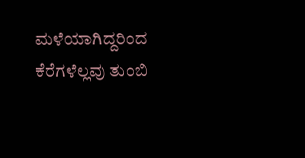ಮಳೆಯಾಗಿದ್ದರಿಂದ ಕೆರೆಗಳೆಲ್ಲವು ತುಂಬಿ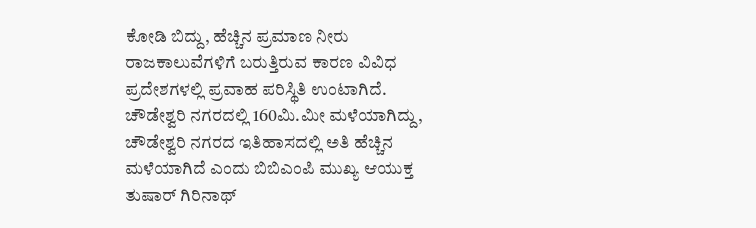ಕೋಡಿ ಬಿದ್ದು, ಹೆಚ್ಚಿನ ಪ್ರಮಾಣ ನೀರು ರಾಜಕಾಲುವೆಗಳಿಗೆ ಬರುತ್ತಿರುವ ಕಾರಣ ವಿವಿಧ ಪ್ರದೇಶಗಳಲ್ಲಿ ಪ್ರವಾಹ ಪರಿಸ್ಥಿತಿ ಉಂಟಾಗಿದೆ. ಚೌಡೇಶ್ವರಿ ನಗರದಲ್ಲಿ 160ಮಿ.ಮೀ ಮಳೆಯಾಗಿದ್ದು, ಚೌಡೇಶ್ವರಿ ನಗರದ ಇತಿಹಾಸದಲ್ಲಿ ಅತಿ ಹೆಚ್ಚಿನ ಮಳೆಯಾಗಿದೆ ಎಂದು ಬಿಬಿಎಂಪಿ ಮುಖ್ಯ ಆಯುಕ್ತ ತುಷಾರ್ ಗಿರಿನಾಥ್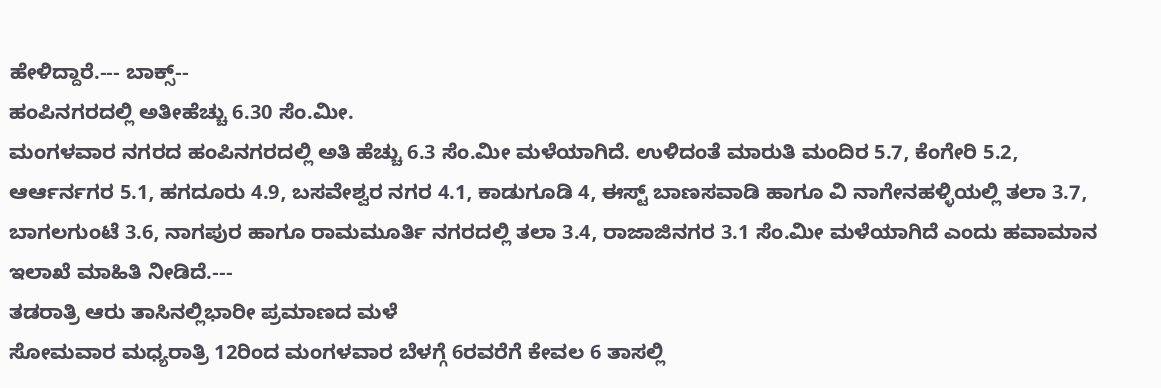ಹೇಳಿದ್ದಾರೆ.--- ಬಾಕ್ಸ್--
ಹಂಪಿನಗರದಲ್ಲಿ ಅತೀಹೆಚ್ಚು 6.30 ಸೆಂ.ಮೀ.
ಮಂಗಳವಾರ ನಗರದ ಹಂಪಿನಗರದಲ್ಲಿ ಅತಿ ಹೆಚ್ಚು 6.3 ಸೆಂ.ಮೀ ಮಳೆಯಾಗಿದೆ. ಉಳಿದಂತೆ ಮಾರುತಿ ಮಂದಿರ 5.7, ಕೆಂಗೇರಿ 5.2, ಆರ್ಆರ್ನಗರ 5.1, ಹಗದೂರು 4.9, ಬಸವೇಶ್ವರ ನಗರ 4.1, ಕಾಡುಗೂಡಿ 4, ಈಸ್ಟ್ ಬಾಣಸವಾಡಿ ಹಾಗೂ ವಿ ನಾಗೇನಹಳ್ಳಿಯಲ್ಲಿ ತಲಾ 3.7, ಬಾಗಲಗುಂಟೆ 3.6, ನಾಗಪುರ ಹಾಗೂ ರಾಮಮೂರ್ತಿ ನಗರದಲ್ಲಿ ತಲಾ 3.4, ರಾಜಾಜಿನಗರ 3.1 ಸೆಂ.ಮೀ ಮಳೆಯಾಗಿದೆ ಎಂದು ಹವಾಮಾನ ಇಲಾಖೆ ಮಾಹಿತಿ ನೀಡಿದೆ.---
ತಡರಾತ್ರಿ ಆರು ತಾಸಿನಲ್ಲಿಭಾರೀ ಪ್ರಮಾಣದ ಮಳೆ
ಸೋಮವಾರ ಮಧ್ಯರಾತ್ರಿ 12ರಿಂದ ಮಂಗಳವಾರ ಬೆಳಗ್ಗೆ 6ರವರೆಗೆ ಕೇವಲ 6 ತಾಸಲ್ಲಿ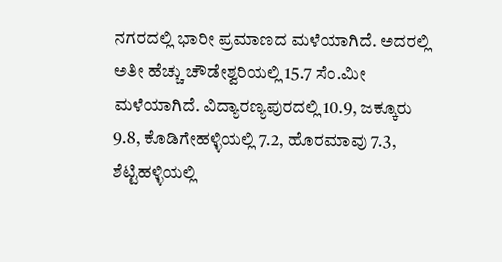ನಗರದಲ್ಲಿ ಭಾರೀ ಪ್ರಮಾಣದ ಮಳೆಯಾಗಿದೆ. ಅದರಲ್ಲಿ ಅತೀ ಹೆಚ್ಚು ಚೌಡೇಶ್ವರಿಯಲ್ಲಿ 15.7 ಸೆಂ.ಮೀ ಮಳೆಯಾಗಿದೆ. ವಿದ್ಯಾರಣ್ಯಪುರದಲ್ಲಿ 10.9, ಜಕ್ಕೂರು 9.8, ಕೊಡಿಗೇಹಳ್ಳಿಯಲ್ಲಿ 7.2, ಹೊರಮಾವು 7.3, ಶೆಟ್ಟಿಹಳ್ಳಿಯಲ್ಲಿ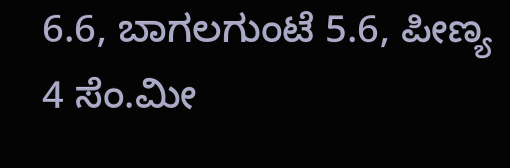6.6, ಬಾಗಲಗುಂಟೆ 5.6, ಪೀಣ್ಯ 4 ಸೆಂ.ಮೀ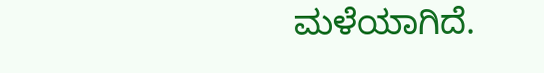ಮಳೆಯಾಗಿದೆ.